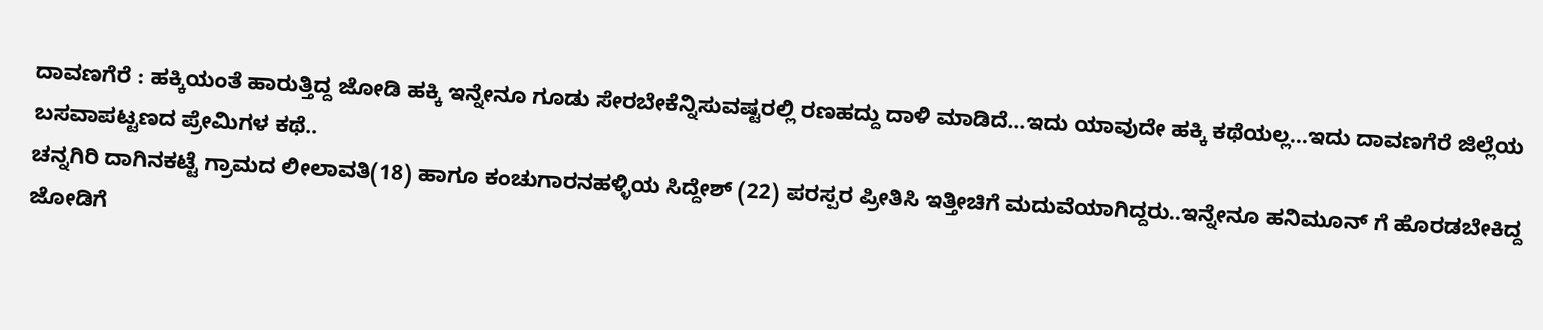ದಾವಣಗೆರೆ : ಹಕ್ಕಿಯಂತೆ ಹಾರುತ್ತಿದ್ದ ಜೋಡಿ ಹಕ್ಕಿ ಇನ್ನೇನೂ ಗೂಡು ಸೇರಬೇಕೆನ್ನಿಸುವಷ್ಟರಲ್ಲಿ ರಣಹದ್ದು ದಾಳಿ ಮಾಡಿದೆ…ಇದು ಯಾವುದೇ ಹಕ್ಕಿ ಕಥೆಯಲ್ಲ…ಇದು ದಾವಣಗೆರೆ ಜಿಲ್ಲೆಯ ಬಸವಾಪಟ್ಟಣದ ಪ್ರೇಮಿಗಳ ಕಥೆ..
ಚನ್ನಗಿರಿ ದಾಗಿನಕಟ್ಟೆ ಗ್ರಾಮದ ಲೀಲಾವತಿ(18) ಹಾಗೂ ಕಂಚುಗಾರನಹಳ್ಳಿಯ ಸಿದ್ದೇಶ್ (22) ಪರಸ್ಪರ ಪ್ರೀತಿಸಿ ಇತ್ತೀಚಿಗೆ ಮದುವೆಯಾಗಿದ್ದರು..ಇನ್ನೇನೂ ಹನಿಮೂನ್ ಗೆ ಹೊರಡಬೇಕಿದ್ದ ಜೋಡಿಗೆ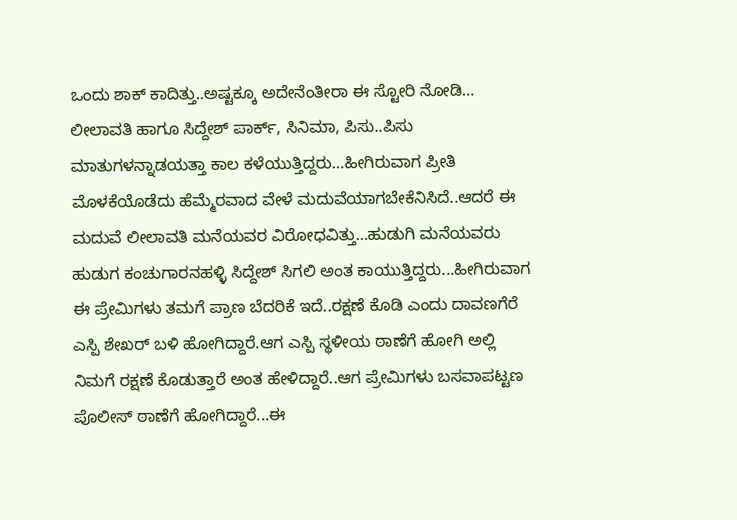ಒಂದು ಶಾಕ್ ಕಾದಿತ್ತು..ಅಷ್ಟಕ್ಕೂ ಅದೇನೆಂತೀರಾ ಈ ಸ್ಟೋರಿ ನೋಡಿ…
ಲೀಲಾವತಿ ಹಾಗೂ ಸಿದ್ದೇಶ್ ಪಾರ್ಕ್, ಸಿನಿಮಾ, ಪಿಸು..ಪಿಸು ಮಾತುಗಳನ್ನಾಡಯತ್ತಾ ಕಾಲ ಕಳೆಯುತ್ತಿದ್ದರು…ಹೀಗಿರುವಾಗ ಪ್ರೀತಿ ಮೊಳಕೆಯೊಡೆದು ಹೆಮ್ಮೆರವಾದ ವೇಳೆ ಮದುವೆಯಾಗಬೇಕೆನಿಸಿದೆ..ಆದರೆ ಈ ಮದುವೆ ಲೀಲಾವತಿ ಮನೆಯವರ ವಿರೋಧವಿತ್ತು…ಹುಡುಗಿ ಮನೆಯವರು ಹುಡುಗ ಕಂಚುಗಾರನಹಳ್ಳಿ ಸಿದ್ದೇಶ್ ಸಿಗಲಿ ಅಂತ ಕಾಯುತ್ತಿದ್ದರು...ಹೀಗಿರುವಾಗ ಈ ಪ್ರೇಮಿಗಳು ತಮಗೆ ಪ್ರಾಣ ಬೆದರಿಕೆ ಇದೆ..ರಕ್ಷಣೆ ಕೊಡಿ ಎಂದು ದಾವಣಗೆರೆ ಎಸ್ಪಿ ಶೇಖರ್ ಬಳಿ ಹೋಗಿದ್ದಾರೆ.ಆಗ ಎಸ್ಪಿ ಸ್ಥಳೀಯ ಠಾಣೆಗೆ ಹೋಗಿ ಅಲ್ಲಿ ನಿಮಗೆ ರಕ್ಷಣೆ ಕೊಡುತ್ತಾರೆ ಅಂತ ಹೇಳಿದ್ದಾರೆ..ಆಗ ಪ್ರೇಮಿಗಳು ಬಸವಾಪಟ್ಟಣ ಪೊಲೀಸ್ ಠಾಣೆಗೆ ಹೋಗಿದ್ದಾರೆ...ಈ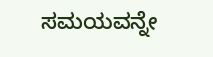ಸಮಯವನ್ನೇ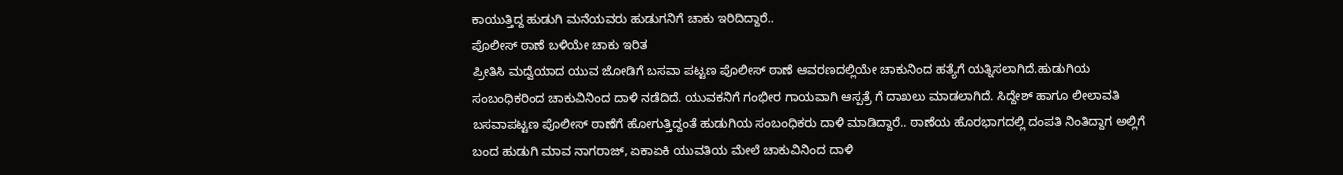ಕಾಯುತ್ತಿದ್ದ ಹುಡುಗಿ ಮನೆಯವರು ಹುಡುಗನಿಗೆ ಚಾಕು ಇರಿದಿದ್ದಾರೆ..
ಪೊಲೀಸ್ ಠಾಣೆ ಬಳಿಯೇ ಚಾಕು ಇರಿತ
ಪ್ರೀತಿಸಿ ಮದ್ವೆಯಾದ ಯುವ ಜೋಡಿಗೆ ಬಸವಾ ಪಟ್ಟಣ ಪೊಲೀಸ್ ಠಾಣೆ ಆವರಣದಲ್ಲಿಯೇ ಚಾಕುನಿಂದ ಹತ್ಯೆಗೆ ಯತ್ನಿಸಲಾಗಿದೆ.ಹುಡುಗಿಯ ಸಂಬಂಧಿಕರಿಂದ ಚಾಕುವಿನಿಂದ ದಾಳಿ ನಡೆದಿದೆ. ಯುವಕನಿಗೆ ಗಂಭೀರ ಗಾಯವಾಗಿ ಆಸ್ಪತ್ರೆ ಗೆ ದಾಖಲು ಮಾಡಲಾಗಿದೆ. ಸಿದ್ದೇಶ್ ಹಾಗೂ ಲೀಲಾವತಿ ಬಸವಾಪಟ್ಟಣ ಪೊಲೀಸ್ ಠಾಣೆಗೆ ಹೋಗುತ್ತಿದ್ದಂತೆ ಹುಡುಗಿಯ ಸಂಬಂಧಿಕರು ದಾಳಿ ಮಾಡಿದ್ದಾರೆ.. ಠಾಣೆಯ ಹೊರಭಾಗದಲ್ಲಿ ದಂಪತಿ ನಿಂತಿದ್ದಾಗ ಅಲ್ಲಿಗೆ ಬಂದ ಹುಡುಗಿ ಮಾವ ನಾಗರಾಜ್, ಏಕಾಏಕಿ ಯುವತಿಯ ಮೇಲೆ ಚಾಕುವಿನಿಂದ ದಾಳಿ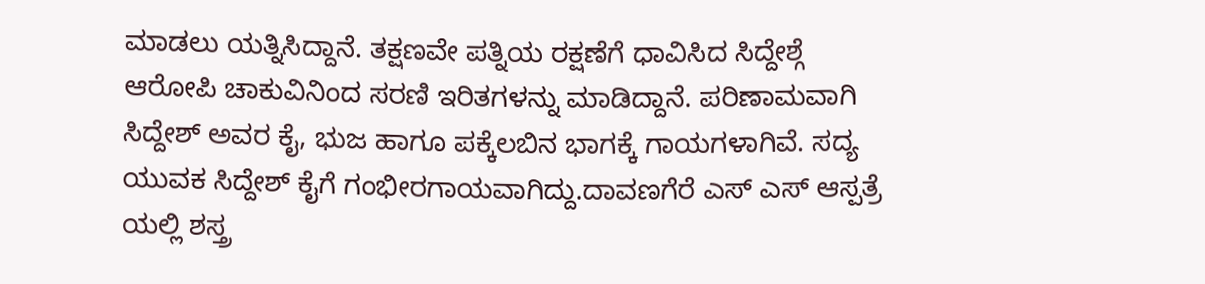ಮಾಡಲು ಯತ್ನಿಸಿದ್ದಾನೆ. ತಕ್ಷಣವೇ ಪತ್ನಿಯ ರಕ್ಷಣೆಗೆ ಧಾವಿಸಿದ ಸಿದ್ದೇಶ್ಗೆ ಆರೋಪಿ ಚಾಕುವಿನಿಂದ ಸರಣಿ ಇರಿತಗಳನ್ನು ಮಾಡಿದ್ದಾನೆ. ಪರಿಣಾಮವಾಗಿ ಸಿದ್ದೇಶ್ ಅವರ ಕೈ, ಭುಜ ಹಾಗೂ ಪಕ್ಕೆಲಬಿನ ಭಾಗಕ್ಕೆ ಗಾಯಗಳಾಗಿವೆ. ಸದ್ಯ ಯುವಕ ಸಿದ್ದೇಶ್ ಕೈಗೆ ಗಂಭೀರಗಾಯವಾಗಿದ್ದು.ದಾವಣಗೆರೆ ಎಸ್ ಎಸ್ ಆಸ್ಪತ್ರೆ ಯಲ್ಲಿ ಶಸ್ತ್ರ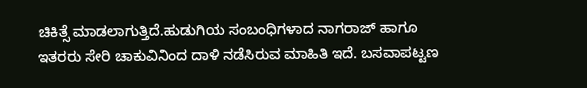ಚಿಕಿತ್ಸೆ ಮಾಡಲಾಗುತ್ತಿದೆ.ಹುಡುಗಿಯ ಸಂಬಂಧಿಗಳಾದ ನಾಗರಾಜ್ ಹಾಗೂ ಇತರರು ಸೇರಿ ಚಾಕುವಿನಿಂದ ದಾಳಿ ನಡೆಸಿರುವ ಮಾಹಿತಿ ಇದೆ. ಬಸವಾಪಟ್ಟಣ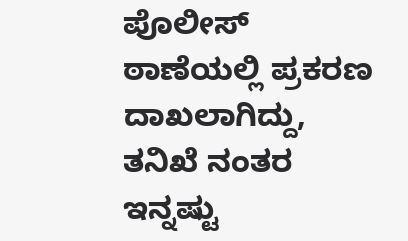ಪೊಲೀಸ್ ಠಾಣೆಯಲ್ಲಿ ಪ್ರಕರಣ ದಾಖಲಾಗಿದ್ದು, ತನಿಖೆ ನಂತರ ಇನ್ನಷ್ಟು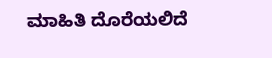ಮಾಹಿತಿ ದೊರೆಯಲಿದೆ